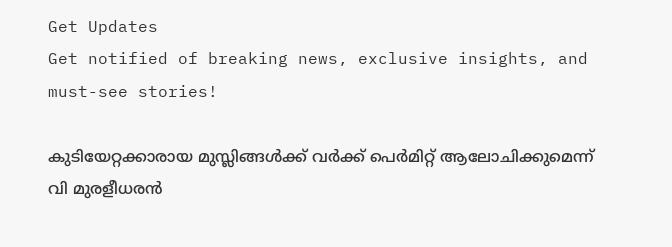Get Updates
Get notified of breaking news, exclusive insights, and must-see stories!

കുടിയേറ്റക്കാരായ മുസ്ലിങ്ങള്‍ക്ക് വര്‍ക്ക് പെര്‍മിറ്റ് ആലോചിക്കുമെന്ന് വി മുരളീധരന്‍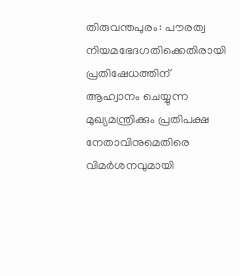തിരുവന്തപുരം: പൗരത്വ നിയമഭേദഗതിക്കെതിരായി പ്രതിഷേധത്തിന് ആഹ്വാനം ചെയ്യുന്ന മുഖ്യമന്ത്രിക്കും പ്രതിപക്ഷ നേതാവിനുമെതിരെ വിമര്‍ശനവുമായി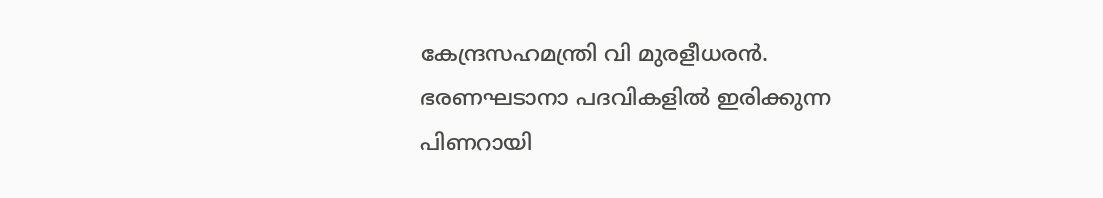കേന്ദ്രസഹമന്ത്രി വി മുരളീധരന്‍. ഭരണഘടാനാ പദവികളില്‍ ഇരിക്കുന്ന പിണറായി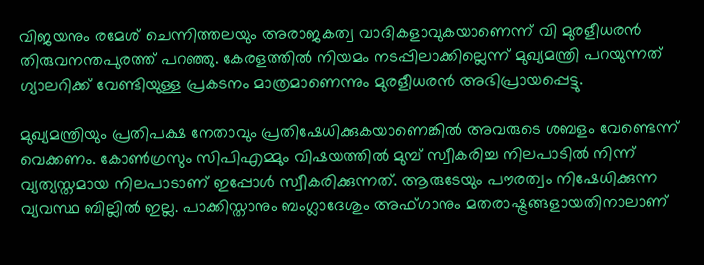വിജയനും രമേശ് ചെന്നിത്തലയും അരാജകത്വ വാദികളാവുകയാണെന്ന് വി മുരളീധരന്‍ തിരുവനന്തപുരത്ത് പറഞ്ഞു. കേരളത്തില്‍ നിയമം നടപ്പിലാക്കില്ലെന്ന് മുഖ്യമന്ത്രി പറയുന്നത് ഗ്യാലറിക്ക് വേണ്ടിയുള്ള പ്രകടനം മാത്രമാണെന്നും മുരളീധരന്‍ അഭിപ്രായപ്പെട്ടു.

മുഖ്യമന്ത്രിയും പ്രതിപക്ഷ നേതാവും പ്രതിഷേധിക്കുകയാണെങ്കില്‍ അവരുടെ ശബളം വേണ്ടെന്ന് വെക്കണം. കോണ്‍ഗ്രസും സിപിഎമ്മും വിഷയത്തില്‍ മുമ്പ് സ്വീകരിച്ച നിലപാടില്‍ നിന്ന് വ്യത്യസ്തമായ നിലപാടാണ് ഇപ്പോള്‍ സ്വീകരിക്കുന്നത്. ആരുടേയും പൗരത്വം നിഷേധിക്കുന്ന വ്യവസ്ഥ ബില്ലില്‍ ഇല്ല. പാക്കിസ്താനും ബംഗ്ലാദേശും അഫ്ഗാനും മതരാഷ്ട്രങ്ങളായതിനാലാണ്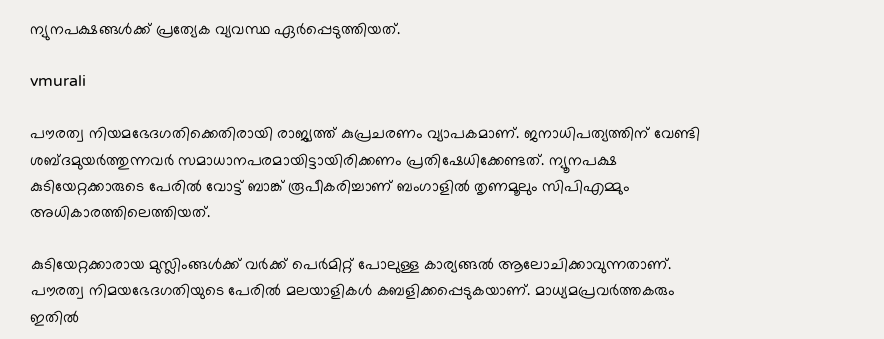ന്യുനപക്ഷങ്ങള്‍ക്ക് പ്രത്യേക വ്യവസ്ഥ ഏര്‍പ്പെടുത്തിയത്.

vmurali

പൗരത്വ നിയമഭേദഗതിക്കെതിരായി രാജ്യത്ത് കുപ്രചരണം വ്യാപകമാണ്. ജനാധിപത്യത്തിന് വേണ്ടി ശബ്ദമുയര്‍ത്തുന്നവര്‍ സമാധാനപരമായിട്ടായിരിക്കണം പ്രതിഷേധിക്കേണ്ടത്. ന്യൂനപക്ഷ കുടിയേറ്റക്കാരുടെ പേരില്‍ വോട്ട് ബാങ്ക് രൂപീകരിച്ചാണ് ബംഗാളില്‍ തൃണമൂലും സിപിഎമ്മും അധികാരത്തിലെത്തിയത്.

കുടിയേറ്റക്കാരായ മുസ്ലിംങ്ങള്‍ക്ക് വര്‍ക്ക് പെര്‍മിറ്റ് പോലുള്ള കാര്യങ്ങല്‍ ആലോചിക്കാവുന്നതാണ്. പൗരത്വ നിമയഭേദഗതിയുടെ പേരില്‍ മലയാളികള്‍ കബളിക്കപ്പെടുകയാണ്. മാധ്യമപ്രവര്‍ത്തകരും ഇതില്‍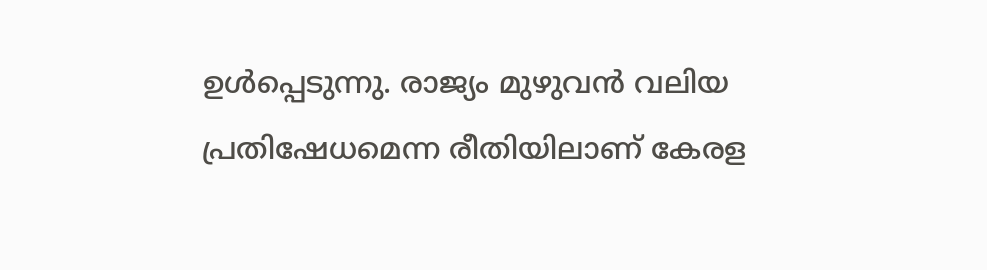ഉള്‍പ്പെടുന്നു. രാജ്യം മുഴുവന്‍ വലിയ പ്രതിഷേധമെന്ന രീതിയിലാണ് കേരള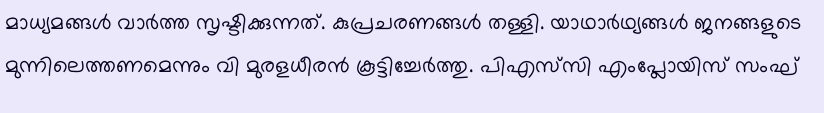മാധ്യമങ്ങള്‍ വാര്‍ത്ത സൃഷ്ടിക്കുന്നത്. കുപ്രചരണങ്ങള്‍ തള്ളി. യാഥാര്‍ഥ്യങ്ങള്‍ ജനങ്ങളുടെ മുന്നിലെത്തണമെന്നും വി മുരളധീരന്‍ കൂട്ടിച്ചേര്‍ത്തു. പിഎസ്‍സി എംപ്ലോയിസ് സംഘ്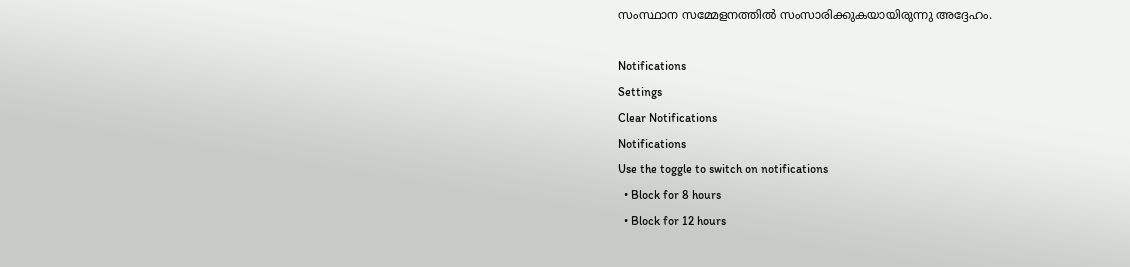സംസ്ഥാന സമ്മേളനത്തില്‍ സംസാരിക്കുകയായിരുന്നു അദ്ദേഹം.

Notifications
Settings
Clear Notifications
Notifications
Use the toggle to switch on notifications
  • Block for 8 hours
  • Block for 12 hours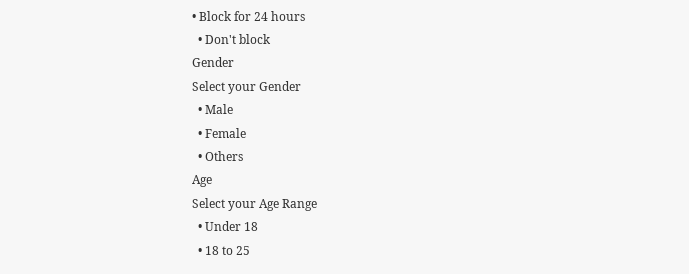• Block for 24 hours
  • Don't block
Gender
Select your Gender
  • Male
  • Female
  • Others
Age
Select your Age Range
  • Under 18
  • 18 to 25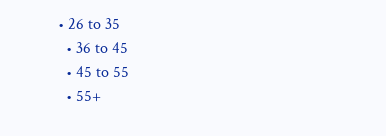• 26 to 35
  • 36 to 45
  • 45 to 55
  • 55+